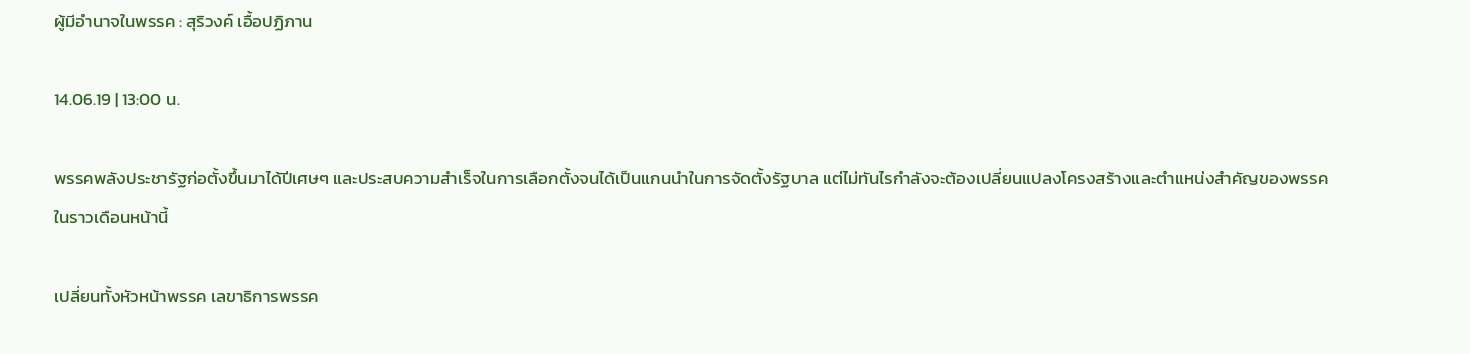ผู้มีอำนาจในพรรค : สุริวงค์ เอื้อปฏิภาน

14.06.19 | 13:00 น.

พรรคพลังประชารัฐก่อตั้งขึ้นมาได้ปีเศษๆ และประสบความสำเร็จในการเลือกตั้งจนได้เป็นแกนนำในการจัดตั้งรัฐบาล แต่ไม่ทันไรกำลังจะต้องเปลี่ยนแปลงโครงสร้างและตำแหน่งสำคัญของพรรคในราวเดือนหน้านี้

เปลี่ยนทั้งหัวหน้าพรรค เลขาธิการพรรค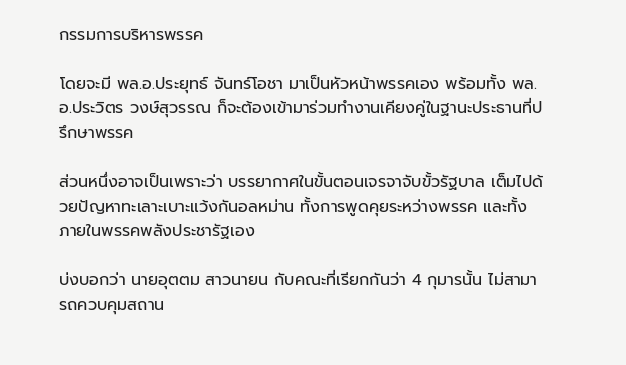กรรมการบริหารพรรค

โดยจะมี พล.อ.ประยุทธ์ จันทร์โอชา มาเป็นหัวหน้าพรรคเอง พร้อมทั้ง พล.อ.ประวิตร วงษ์สุวรรณ ก็จะต้องเข้ามาร่วมทำงานเคียงคู่ในฐานะประธานที่ปรึกษาพรรค

ส่วนหนึ่งอาจเป็นเพราะว่า บรรยากาศในขั้นตอนเจรจาจับขั้วรัฐบาล เต็มไปด้วยปัญหาทะเลาะเบาะแว้งกันอลหม่าน ทั้งการพูดคุยระหว่างพรรค และทั้งภายในพรรคพลังประชารัฐเอง

บ่งบอกว่า นายอุตตม สาวนายน กับคณะที่เรียกกันว่า 4 กุมารนั้น ไม่สามารถควบคุมสถาน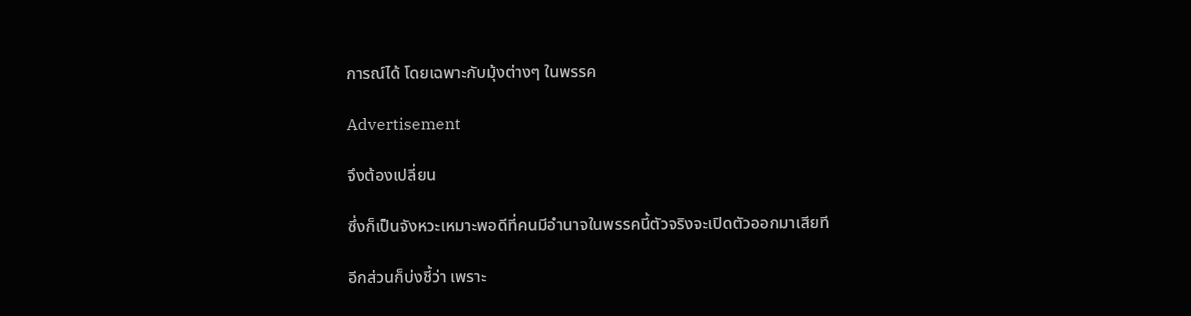การณ์ได้ โดยเฉพาะกับมุ้งต่างๆ ในพรรค

Advertisement

จึงต้องเปลี่ยน

ซึ่งก็เป็นจังหวะเหมาะพอดีที่คนมีอำนาจในพรรคนี้ตัวจริงจะเปิดตัวออกมาเสียที

อีกส่วนก็บ่งชี้ว่า เพราะ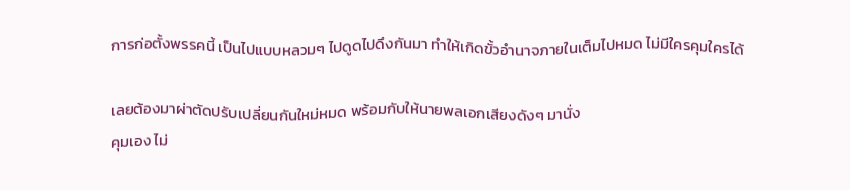การก่อตั้งพรรคนี้ เป็นไปแบบหลวมๆ ไปดูดไปดึงกันมา ทำให้เกิดขั้วอำนาจภายในเต็มไปหมด ไม่มีใครคุมใครได้

เลยต้องมาผ่าตัดปรับเปลี่ยนกันใหม่หมด พร้อมกับให้นายพลเอกเสียงดังๆ มานั่ง
คุมเอง ไม่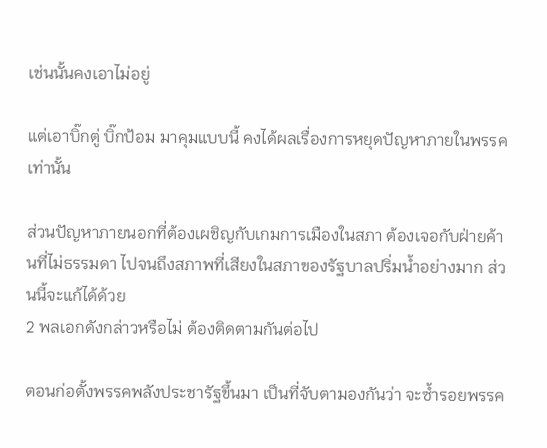เช่นนั้นคงเอาไม่อยู่

แต่เอาบิ๊กตู่ บิ๊กป้อม มาคุมแบบนี้ คงได้ผลเรื่องการหยุดปัญหาภายในพรรคเท่านั้น

ส่วนปัญหาภายนอกที่ต้องเผชิญกับเกมการเมืองในสภา ต้องเจอกับฝ่ายค้านที่ไม่ธรรมดา ไปจนถึงสภาพที่เสียงในสภาของรัฐบาลปริ่มน้ำอย่างมาก ส่วนนี้จะแก้ได้ด้วย
2 พลเอกดังกล่าวหรือไม่ ต้องติดตามกันต่อไป

ตอนก่อตั้งพรรคพลังประชารัฐขึ้นมา เป็นที่จับตามองกันว่า จะซ้ำรอยพรรค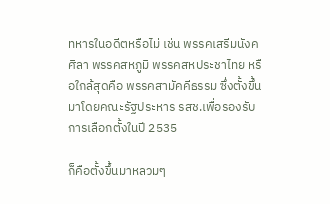ทหารในอดีตหรือไม่ เช่น พรรคเสรีมนังคศิลา พรรคสหภูมิ พรรคสหประชาไทย หรือใกล้สุดคือ พรรคสามัคคีธรรม ซึ่งตั้งขึ้นมาโดยคณะรัฐประหาร รสช.เพื่อรองรับการเลือกตั้งในปี 2535

ก็คือตั้งขึ้นมาหลวมๆ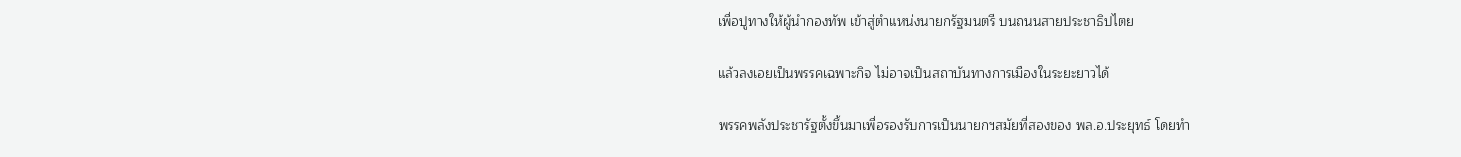เพื่อปูทางให้ผู้นำกองทัพ เข้าสู่ตำแหน่งนายกรัฐมนตรี บนถนนสายประชาธิปไตย

แล้วลงเอยเป็นพรรคเฉพาะกิจ ไม่อาจเป็นสถาบันทางการเมืองในระยะยาวได้

พรรคพลังประชารัฐตั้งขึ้นมาเพื่อรองรับการเป็นนายกฯสมัยที่สองของ พล.อ.ประยุทธ์ โดยทำ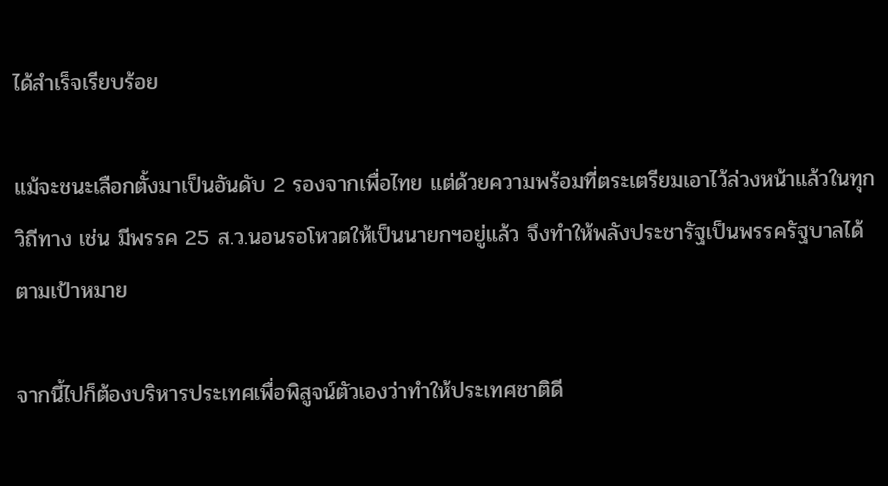ได้สำเร็จเรียบร้อย

แม้จะชนะเลือกตั้งมาเป็นอันดับ 2 รองจากเพื่อไทย แต่ด้วยความพร้อมที่ตระเตรียมเอาไว้ล่วงหน้าแล้วในทุกวิถีทาง เช่น มีพรรค 25 ส.ว.นอนรอโหวตให้เป็นนายกฯอยู่แล้ว จึงทำให้พลังประชารัฐเป็นพรรครัฐบาลได้ตามเป้าหมาย

จากนี้ไปก็ต้องบริหารประเทศเพื่อพิสูจน์ตัวเองว่าทำให้ประเทศชาติดี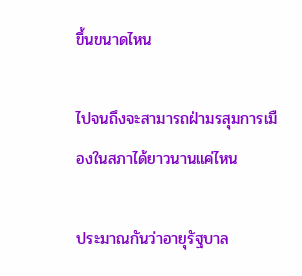ขึ้นขนาดไหน

ไปจนถึงจะสามารถฝ่ามรสุมการเมืองในสภาได้ยาวนานแค่ไหน

ประมาณกันว่าอายุรัฐบาล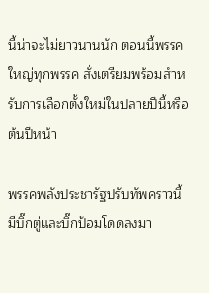นี้น่าจะไม่ยาวนานนัก ตอนนี้พรรคใหญ่ทุกพรรค สั่งเตรียมพร้อมสำหรับการเลือกตั้งใหม่ในปลายปีนี้หรือต้นปีหน้า

พรรคพลังประชารัฐปรับทัพคราวนี้ มีบิ๊กตู่และบิ๊กป้อมโดดลงมา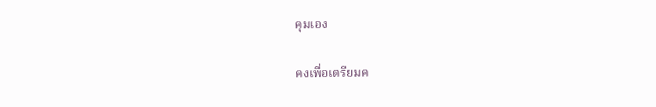คุมเอง

คงเพื่อเตรียมค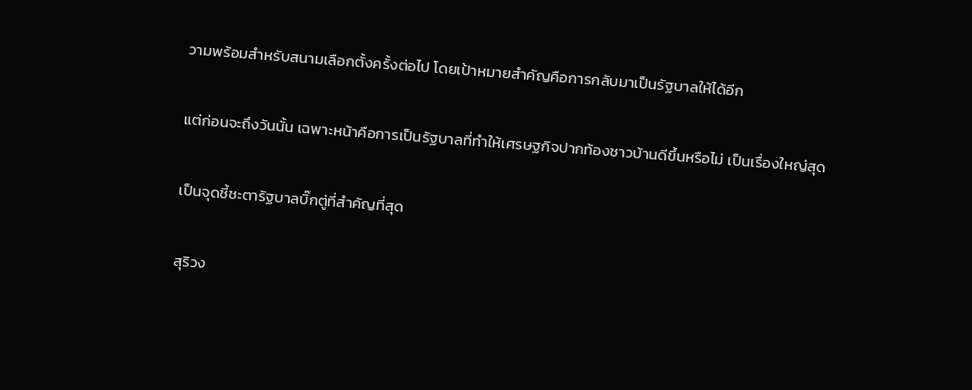วามพร้อมสำหรับสนามเลือกตั้งครั้งต่อไป โดยเป้าหมายสำคัญคือการกลับมาเป็นรัฐบาลให้ได้อีก

แต่ก่อนจะถึงวันนั้น เฉพาะหน้าคือการเป็นรัฐบาลที่ทำให้เศรษฐกิจปากท้องชาวบ้านดีขึ้นหรือไม่ เป็นเรื่องใหญ่สุด

เป็นจุดชี้ชะตารัฐบาลบิ๊กตู่ที่สำคัญที่สุด

สุริวง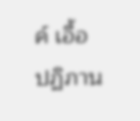ค์ เอื้อปฏิภาน